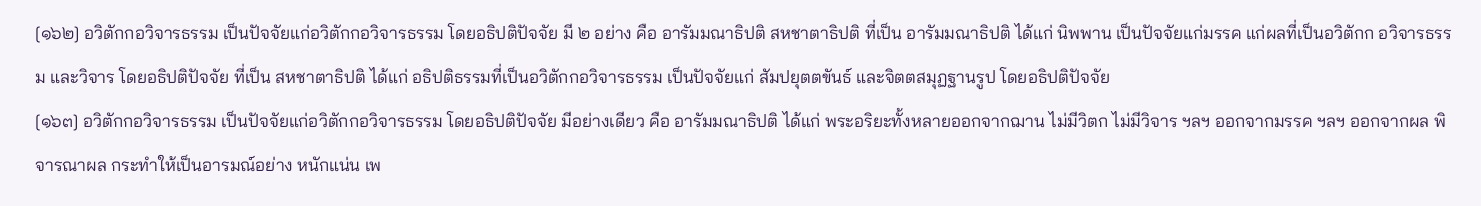[๑๖๒] อวิตักกอวิจารธรรม เป็นปัจจัยแก่อวิตักกอวิจารธรรม โดยอธิปติปัจจัย มี ๒ อย่าง คือ อารัมมณาธิปติ สหชาตาธิปติ ที่เป็น อารัมมณาธิปติ ได้แก่ นิพพาน เป็นปัจจัยแก่มรรค แก่ผลที่เป็นอวิตักก อวิจารธรรม และวิจาร โดยอธิปติปัจจัย ที่เป็น สหชาตาธิปติ ได้แก่ อธิปติธรรมที่เป็นอวิตักกอวิจารธรรม เป็นปัจจัยแก่ สัมปยุตตขันธ์ และจิตตสมุฏฐานรูป โดยอธิปติปัจจัย
[๑๖๓] อวิตักกอวิจารธรรม เป็นปัจจัยแก่อวิตักกอวิจารธรรม โดยอธิปติปัจจัย มีอย่างเดียว คือ อารัมมณาธิปติ ได้แก่ พระอริยะทั้งหลายออกจากฌาน ไม่มีวิตก ไม่มีวิจาร ฯลฯ ออกจากมรรค ฯลฯ ออกจากผล พิจารณาผล กระทำให้เป็นอารมณ์อย่าง หนักแน่น เพ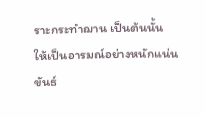ราะกระทำฌาน เป็นต้นนั้น ให้เป็นอารมณ์อย่างหนักแน่น ขันธ์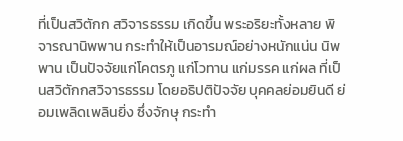ที่เป็นสวิตักก สวิจารธรรม เกิดขึ้น พระอริยะทั้งหลาย พิจารณานิพพาน กระทำให้เป็นอารมณ์อย่างหนักแน่น นิพพาน เป็นปัจจัยแก่โคตรภู แก่โวทาน แก่มรรค แก่ผล ที่เป็นสวิตักกสวิจารธรรม โดยอธิปติปัจจัย บุคคลย่อมยินดี ย่อมเพลิดเพลินยิ่ง ซึ่งจักษุ กระทำ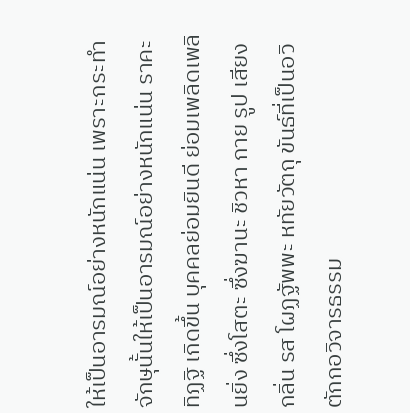ให้เป็นอารมณ์อย่างหนักแน่น เพราะกระทำจักษุนั้นให้เป็นอารมณ์อย่างหนักแน่น ราคะ ทิฏฐิ เกิดขึ้น บุคคลย่อมยินดี ย่อมเพลิดเพลินยิ่ง ซึ่งโสตะ ซึ่งฆานะ ชิวหา กาย รูป เสียง กลิ่น รส โผฏฐัพพะ หทัยวัตถุ ขันธ์ที่เป็นอวิตักกอวิจารธรรม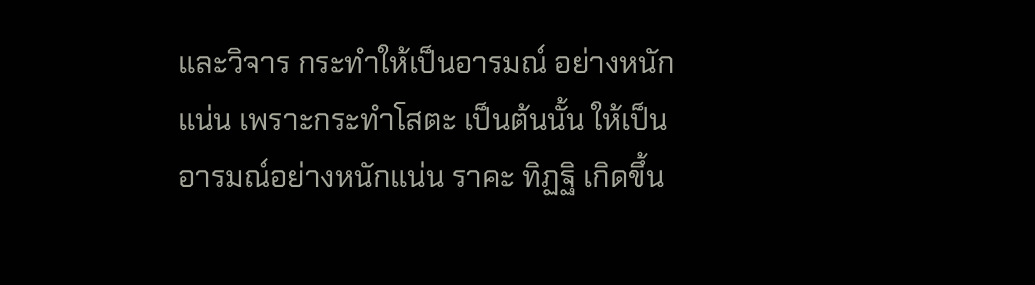และวิจาร กระทำให้เป็นอารมณ์ อย่างหนักแน่น เพราะกระทำโสตะ เป็นต้นนั้น ให้เป็นอารมณ์อย่างหนักแน่น ราคะ ทิฏฐิ เกิดขึ้น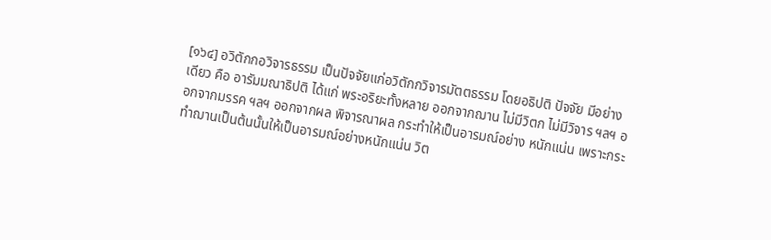[๑๖๔] อวิตักกอวิจารธรรม เป็นปัจจัยแก่อวิตักกวิจารมัตตธรรม โดยอธิปติ ปัจจัย มีอย่างเดียว คือ อารัมมณาธิปติ ได้แก่ พระอริยะทั้งหลาย ออกจากฌาน ไม่มีวิตก ไม่มีวิจาร ฯลฯ ออกจากมรรค ฯลฯ ออกจากผล พิจารณาผล กระทำให้เป็นอารมณ์อย่าง หนักแน่น เพราะกระทำฌานเป็นต้นนั้นให้เป็นอารมณ์อย่างหนักแน่น วิต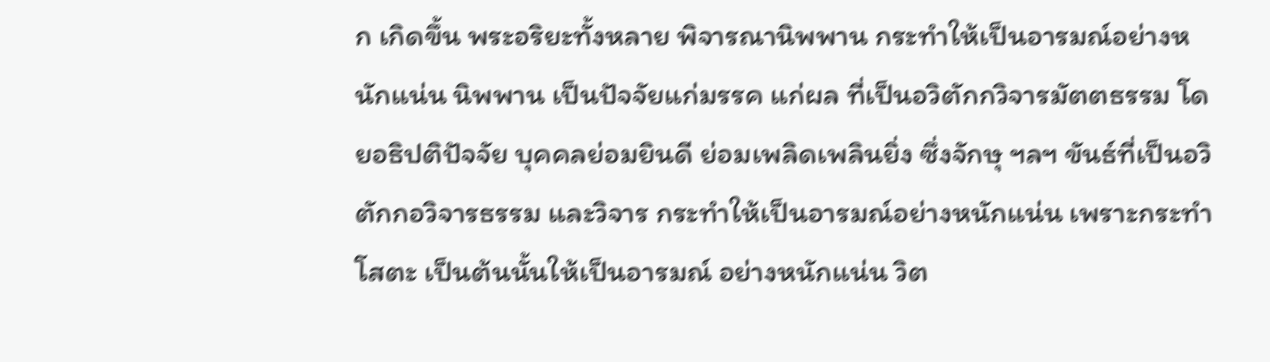ก เกิดขึ้น พระอริยะทั้งหลาย พิจารณานิพพาน กระทำให้เป็นอารมณ์อย่างหนักแน่น นิพพาน เป็นปัจจัยแก่มรรค แก่ผล ที่เป็นอวิตักกวิจารมัตตธรรม โดยอธิปติปัจจัย บุคคลย่อมยินดี ย่อมเพลิดเพลินยิ่ง ซึ่งจักษุ ฯลฯ ขันธ์ที่เป็นอวิตักกอวิจารธรรม และวิจาร กระทำให้เป็นอารมณ์อย่างหนักแน่น เพราะกระทำโสตะ เป็นต้นนั้นให้เป็นอารมณ์ อย่างหนักแน่น วิต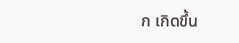ก เกิดขึ้น